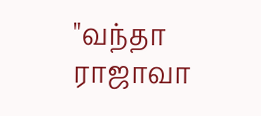"வந்தா ராஜாவா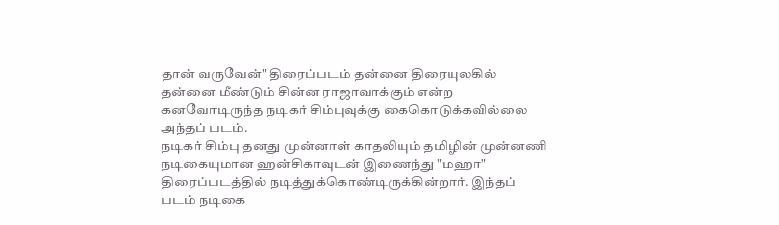தான் வருவேன்" திரைப்படம் தன்னை திரையுலகில் தன்னை மீண்டும் சின்ன ராஜாவாக்கும் என்ற கனவோடிருந்த நடிகர் சிம்புவுக்கு கைகொடுக்கவில்லை அந்தப் படம்.
நடிகர் சிம்பு தனது முன்னாள் காதலியும் தமிழின் முன்னணி நடிகையுமான ஹன்சிகாவுடன் இணைந்து "மஹா" திரைப்படத்தில் நடித்துக்கொண்டிருக்கின்றார். இந்தப் படம் நடிகை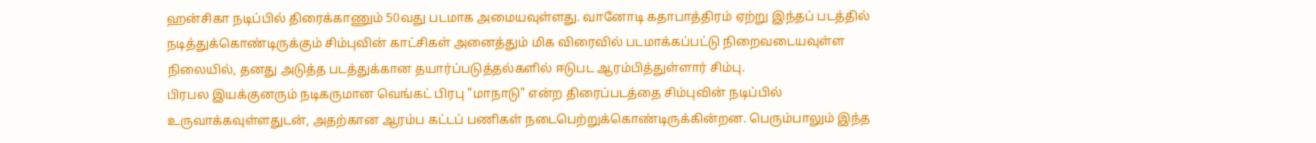ஹன்சிகா நடிப்பில் திரைக்காணும் 50வது படமாக அமையவுள்ளது. வானோடி கதாபாத்திரம் ஏற்று இந்தப் படத்தில் நடித்துக்கொண்டிருக்கும் சிம்புவின் காட்சிகள் அனைத்தும் மிக விரைவில் படமாக்கப்பட்டு நிறைவடையவுள்ள நிலையில், தனது அடுத்த படத்துக்கான தயார்ப்படுத்தல்களில் ஈடுபட ஆரம்பித்துள்ளார் சிம்பு.
பிரபல இயக்குனரும் நடிகருமான வெங்கட் பிரபு "மாநாடு" என்ற திரைப்படத்தை சிம்புவின் நடிப்பில் உருவாக்கவுள்ளதுடன், அதற்கான ஆரம்ப கட்டப் பணிகள் நடைபெற்றுக்கொண்டிருக்கின்றன. பெரும்பாலும் இந்த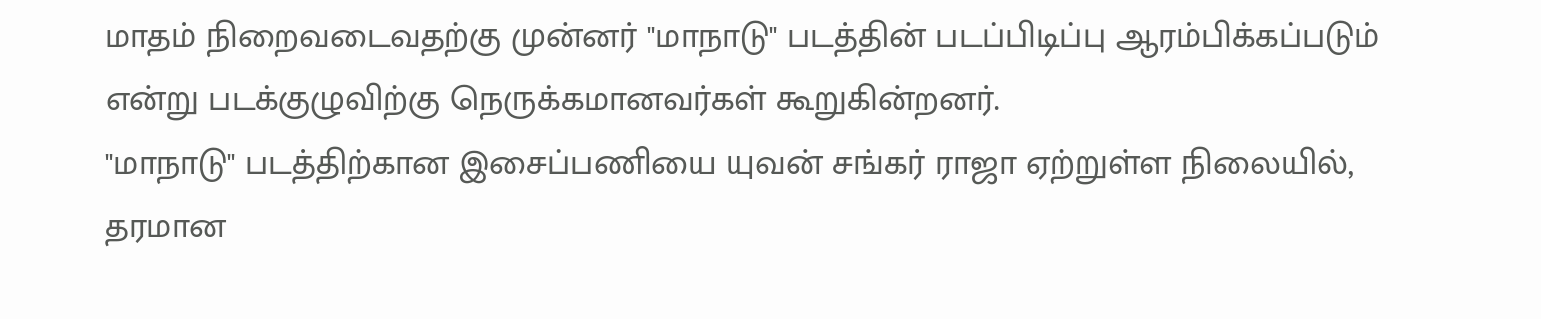மாதம் நிறைவடைவதற்கு முன்னர் "மாநாடு" படத்தின் படப்பிடிப்பு ஆரம்பிக்கப்படும் என்று படக்குழுவிற்கு நெருக்கமானவர்கள் கூறுகின்றனர்.
"மாநாடு" படத்திற்கான இசைப்பணியை யுவன் சங்கர் ராஜா ஏற்றுள்ள நிலையில், தரமான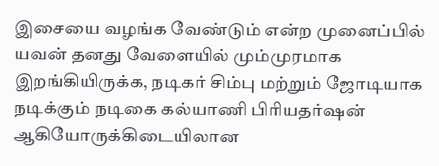இசையை வழங்க வேண்டும் என்ற முனைப்பில் யவன் தனது வேளையில் மும்முரமாக இறங்கியிருக்க, நடிகர் சிம்பு மற்றும் ஜோடியாக நடிக்கும் நடிகை கல்யாணி பிரியதர்ஷன் ஆகியோருக்கிடையிலான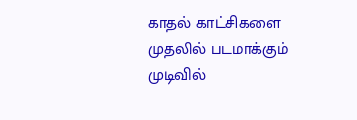காதல் காட்சிகளை முதலில் படமாக்கும் முடிவில்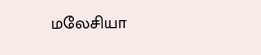மலேசியா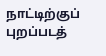நாட்டிற்குப் புறப்படத்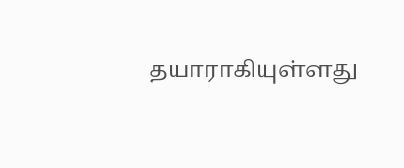தயாராகியுள்ளது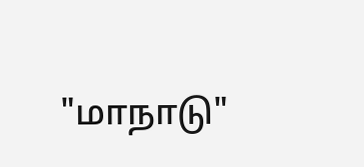"மாநாடு"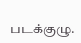படக்குழு.